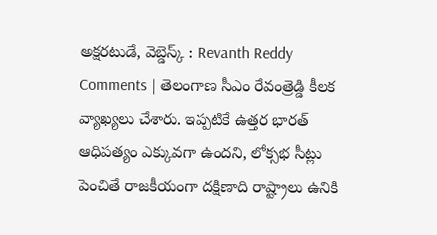అక్షరటుడే, వెబ్డెస్క్ : Revanth Reddy Comments | తెలంగాణ సీఎం రేవంత్రెడ్డి కీలక వ్యాఖ్యలు చేశారు. ఇప్పటికే ఉత్తర భారత్ ఆధిపత్యం ఎక్కువగా ఉందని, లోక్సభ సీట్లు పెంచితే రాజకీయంగా దక్షిణాది రాష్ట్రాలు ఉనికి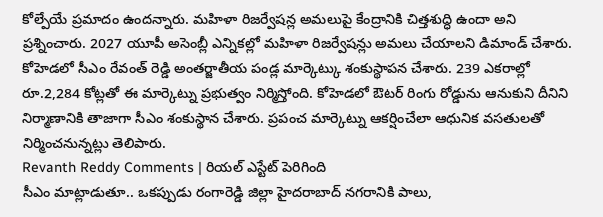కోల్పేయే ప్రమాదం ఉందన్నారు. మహిళా రిజర్వేషన్ల అమలుపై కేంద్రానికి చిత్తశుద్ధి ఉందా అని ప్రశ్నించారు. 2027 యూపీ అసెంబ్లీ ఎన్నికల్లో మహిళా రిజర్వేషన్లు అమలు చేయాలని డిమాండ్ చేశారు.
కోహెడలో సీఎం రేవంత్ రెడ్డి అంతర్జాతీయ పండ్ల మార్కెట్కు శంకుస్థాపన చేశారు. 239 ఎకరాల్లో రూ.2,284 కోట్లతో ఈ మార్కెట్ను ప్రభుత్వం నిర్మిస్తోంది. కోహెడలో ఔటర్ రింగు రోడ్డును ఆనుకుని దీనిని నిర్మాణానికి తాజాగా సీఎం శంకుస్థాన చేశారు. ప్రపంచ మార్కెట్ను ఆకర్షించేలా ఆధునిక వసతులతో నిర్మించనున్నట్లు తెలిపారు.
Revanth Reddy Comments | రియల్ ఎస్టేట్ పెరిగింది
సీఎం మాట్లాడుతూ.. ఒకప్పుడు రంగారెడ్డి జిల్లా హైదరాబాద్ నగరానికి పాలు,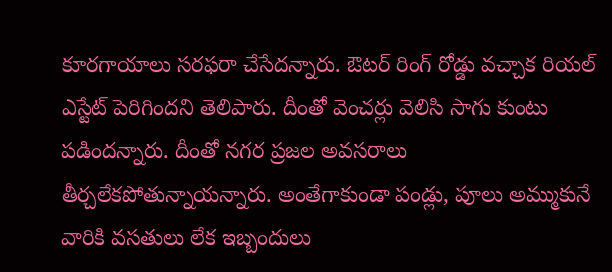కూరగాయాలు సరఫరా చేసేదన్నారు. ఔటర్ రింగ్ రోడ్డు వచ్చాక రియల్ ఎస్టేట్ పెరిగిందని తెలిపారు. దీంతో వెంచర్లు వెలిసి సాగు కుంటు పడిందన్నారు. దీంతో నగర ప్రజల అవసరాలు తీర్చలేకపోతున్నాయన్నారు. అంతేగాకుండా పండ్లు, పూలు అమ్ముకునే వారికి వసతులు లేక ఇబ్బందులు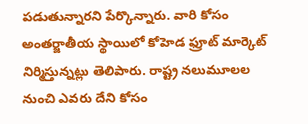పడుతున్నారని పేర్కొన్నారు. వారి కోసం అంతర్జాతీయ స్థాయిలో కోహెడ ఫ్రూట్ మార్కెట్ నిర్మిస్తున్నట్లు తెలిపారు. రాష్ట్ర నలుమూలల నుంచి ఎవరు దేని కోసం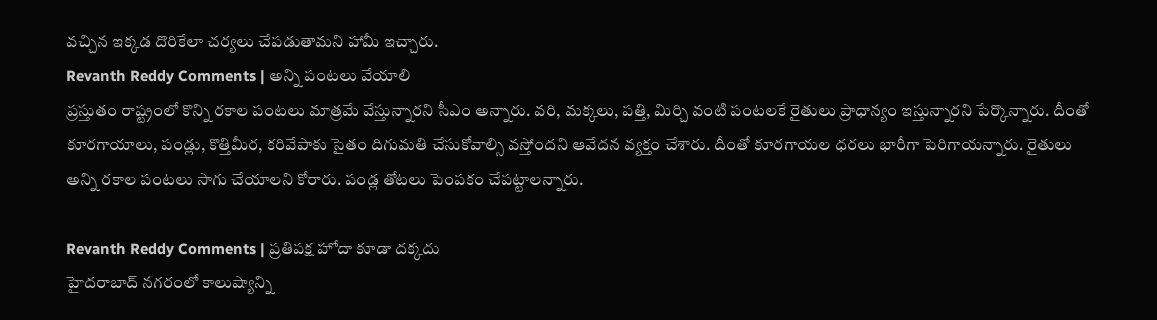వచ్చిన ఇక్కడ దొరికేలా చర్యలు చేపడుతామని హామీ ఇచ్చారు.
Revanth Reddy Comments | అన్ని పంటలు వేయాలి
ప్రస్తుతం రాష్ట్రంలో కొన్ని రకాల పంటలు మాత్రమే వేస్తున్నారని సీఎం అన్నారు. వరి, మక్కలు, పత్తి, మిర్చి వంటి పంటలకే రైతులు ప్రాధాన్యం ఇస్తున్నారని పేర్కొన్నారు. దీంతో కూరగాయాలు, పండ్లు, కొత్తిమీర, కరివేపాకు సైతం దిగుమతి చేసుకోవాల్సి వస్తోందని ఆవేదన వ్యక్తం చేశారు. దీంతో కూరగాయల ధరలు భారీగా పెరిగాయన్నారు. రైతులు అన్ని రకాల పంటలు సాగు చేయాలని కోరారు. పండ్ల తోటలు పెంపకం చేపట్టాలన్నారు.

Revanth Reddy Comments | ప్రతిపక్ష హోదా కూడా దక్కదు
హైదరాబాద్ నగరంలో కాలుష్యాన్ని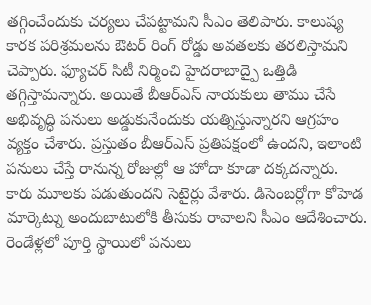తగ్గించేందుకు చర్యలు చేపట్టామని సీఎం తెలిపారు. కాలుష్య కారక పరిశ్రమలను ఔటర్ రింగ్ రోడ్డు అవతలకు తరలిస్తామని చెప్పారు. ఫ్యూచర్ సిటీ నిర్మించి హైదరాబాద్పై ఒత్తిడి తగ్గిస్తామన్నారు. అయితే బీఆర్ఎస్ నాయకులు తాము చేసే అభివృద్ధి పనులు అడ్డుకునేందుకు యత్నిస్తున్నారని ఆగ్రహం వ్యక్తం చేశారు. ప్రస్తుతం బీఆర్ఎస్ ప్రతిపక్షంలో ఉందని, ఇలాంటి పనులు చేస్తే రానున్న రోజుల్లో ఆ హోదా కూడా దక్కదన్నారు. కారు మూలకు పడుతుందని సెటైర్లు వేశారు. డిసెంబర్లోగా కోహెడ మార్కెట్ను అందుబాటులోకి తీసుకు రావాలని సీఎం ఆదేశించారు. రెండేళ్లలో పూర్తి స్థాయిలో పనులు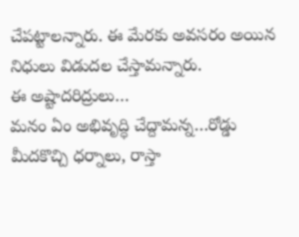చేపట్టాలన్నారు. ఈ మేరకు అవసరం అయిన నిధులు విడుదల చేస్తామన్నారు.
ఈ అష్టాదరిద్రులు…
మనం ఏం అభివృద్ధి చేద్దామన్న…రోడ్డు మీదకొచ్చి ధర్నాలు, రాస్తా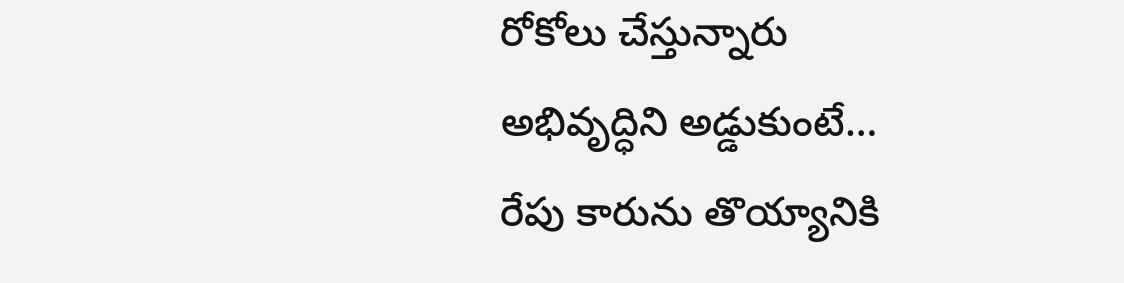రోకోలు చేస్తున్నారు
అభివృద్ధిని అడ్డుకుంటే…
రేపు కారును తొయ్యానికి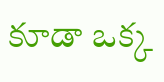కూడా ఒక్క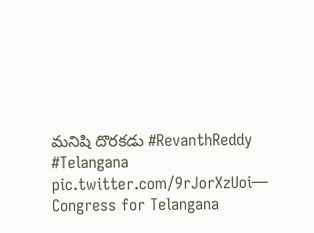మనిషి దొరకడు #RevanthReddy #Telangana pic.twitter.com/9rJorXzUoi— Congress for Telangana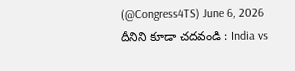(@Congress4TS) June 6, 2026
దీనిని కూడా చదవండి : India vs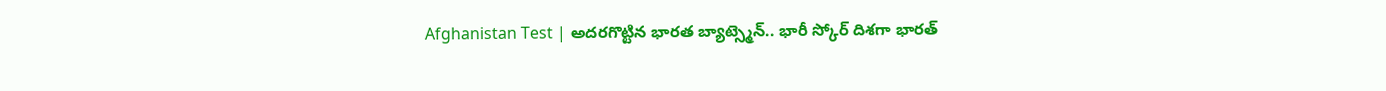Afghanistan Test | అదరగొట్టిన భారత బ్యాట్స్మెన్.. భారీ స్కోర్ దిశగా భారత్